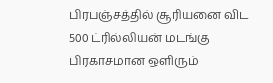பிரபஞ்சத்தில் சூரியனை விட 500 ட்ரில்லியன் மடங்கு பிரகாசமான ஒளிரும்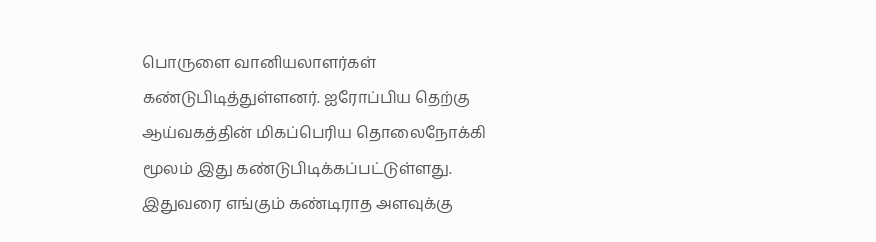பொருளை வானியலாளர்கள் கண்டுபிடித்துள்ளனர். ஐரோப்பிய தெற்கு ஆய்வகத்தின் மிகப்பெரிய தொலைநோக்கி மூலம் இது கண்டுபிடிக்கப்பட்டுள்ளது. இதுவரை எங்கும் கண்டிராத அளவுக்கு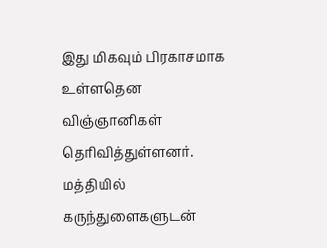இது மிகவும் பிரகாசமாக உள்ளதென விஞ்ஞானிகள் தெரிவித்துள்ளனர்.
மத்தியில் கருந்துளைகளுடன்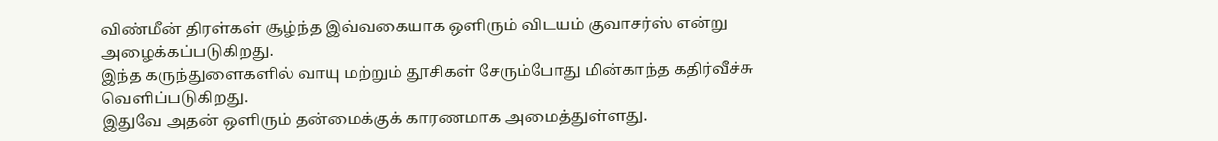விண்மீன் திரள்கள் சூழ்ந்த இவ்வகையாக ஒளிரும் விடயம் குவாசர்ஸ் என்று அழைக்கப்படுகிறது.
இந்த கருந்துளைகளில் வாயு மற்றும் தூசிகள் சேரும்போது மின்காந்த கதிர்வீச்சு வெளிப்படுகிறது.
இதுவே அதன் ஒளிரும் தன்மைக்குக் காரணமாக அமைத்துள்ளது.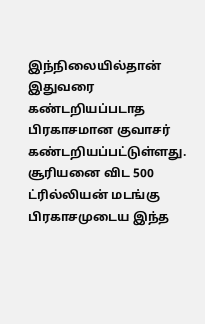இந்நிலையில்தான் இதுவரை கண்டறியப்படாத பிரகாசமான குவாசர் கண்டறியப்பட்டுள்ளது.
சூரியனை விட 500 ட்ரில்லியன் மடங்கு பிரகாசமுடைய இந்த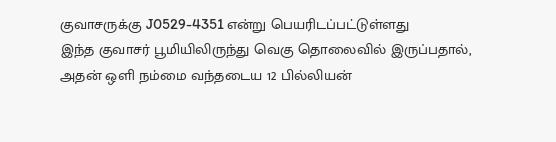குவாசருக்கு J0529-4351 என்று பெயரிடப்பட்டுள்ளது
இந்த குவாசர் பூமியிலிருந்து வெகு தொலைவில் இருப்பதால், அதன் ஒளி நம்மை வந்தடைய 12 பில்லியன்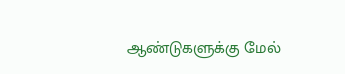ஆண்டுகளுக்கு மேல்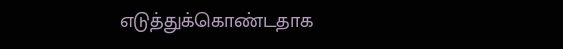எடுத்துக்கொண்டதாக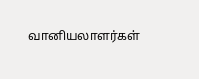வானியலாளர்கள்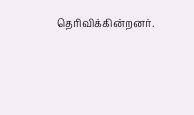தெரிவிக்கின்றனர்.